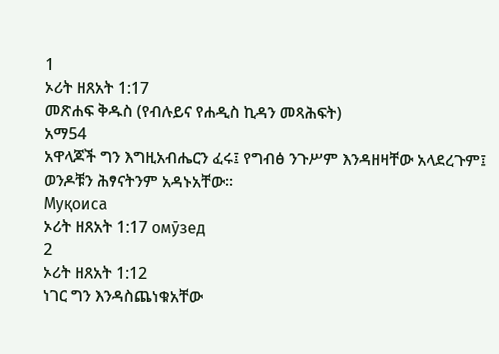1
ኦሪት ዘጸአት 1:17
መጽሐፍ ቅዱስ (የብሉይና የሐዲስ ኪዳን መጻሕፍት)
አማ54
አዋላጆች ግን እግዚአብሔርን ፈሩ፤ የግብፅ ንጉሥም እንዳዘዛቸው አላደረጉም፤ ወንዶቹን ሕፃናትንም አዳኑአቸው።
Муқоиса
ኦሪት ዘጸአት 1:17 омӯзед
2
ኦሪት ዘጸአት 1:12
ነገር ግን እንዳስጨነቁአቸው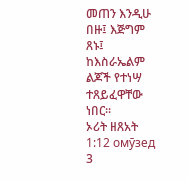መጠን እንዲሁ በዙ፤ እጅግም ጸኑ፤ ከእስራኤልም ልጆች የተነሣ ተጸይፈዋቸው ነበር።
ኦሪት ዘጸአት 1:12 омӯзед
3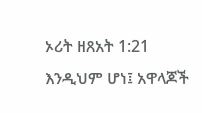ኦሪት ዘጸአት 1:21
እንዲህም ሆነ፤ አዋላጆች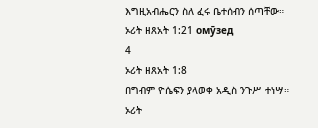እግዚአብሔርን ስለ ፈሩ ቤተሰብን ሰጣቸው።
ኦሪት ዘጸአት 1:21 омӯзед
4
ኦሪት ዘጸአት 1:8
በግብም ዮሴፍን ያላወቀ አዲስ ንጉሥ ተነሣ።
ኦሪት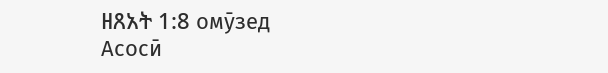ዘጸአት 1:8 омӯзед
Асосӣ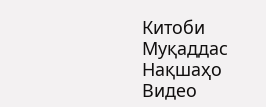Китоби Муқаддас
Нақшаҳо
Видео